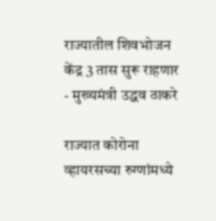राज्यातील शिवभोजन केंद्र 3 तास सुरू राहणार - मुख्यमंत्री उद्धव ठाकरे

राज्यात कोरोना व्हायरसच्या रुग्णांमध्ये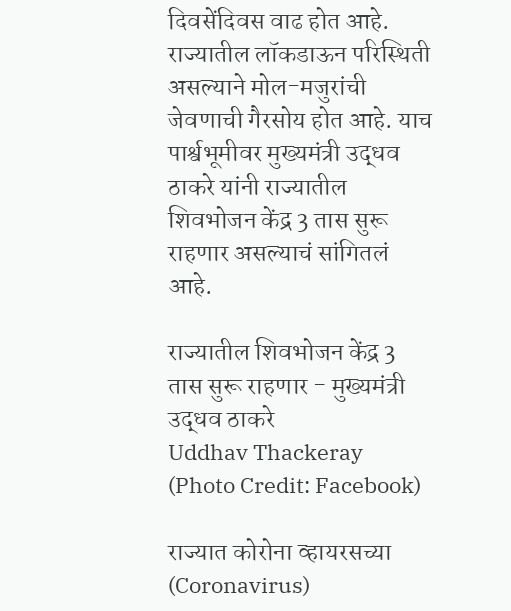दिवसेंदिवस वाढ होत आहे. राज्यातील लॉकडाऊन परिस्थिती असल्याने मोल-मजुरांची जेवणाची गैरसोय होत आहे. याच पार्श्वभूमीवर मुख्यमंत्री उद्धव ठाकरे यांनी राज्यातील शिवभोजन केंद्र 3 तास सुरू राहणार असल्याचं सांगितलं आहे.

राज्यातील शिवभोजन केंद्र 3 तास सुरू राहणार - मुख्यमंत्री उद्धव ठाकरे
Uddhav Thackeray (Photo Credit: Facebook)

राज्यात कोरोना व्हायरसच्या (Coronavirus)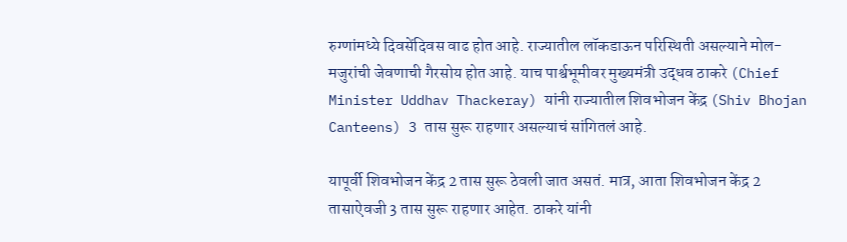रुग्णांमध्ये दिवसेंदिवस वाढ होत आहे. राज्यातील लॉकडाऊन परिस्थिती असल्याने मोल-मजुरांची जेवणाची गैरसोय होत आहे. याच पार्श्वभूमीवर मुख्यमंत्री उद्धव ठाकरे (Chief Minister Uddhav Thackeray) यांनी राज्यातील शिवभोजन केंद्र (Shiv Bhojan Canteens) 3 तास सुरू राहणार असल्याचं सांगितलं आहे.

यापूर्वी शिवभोजन केंद्र 2 तास सुरू ठेवली जात असतं. मात्र, आता शिवभोजन केंद्र 2 तासाऐवजी 3 तास सुरू राहणार आहेत. ठाकरे यांनी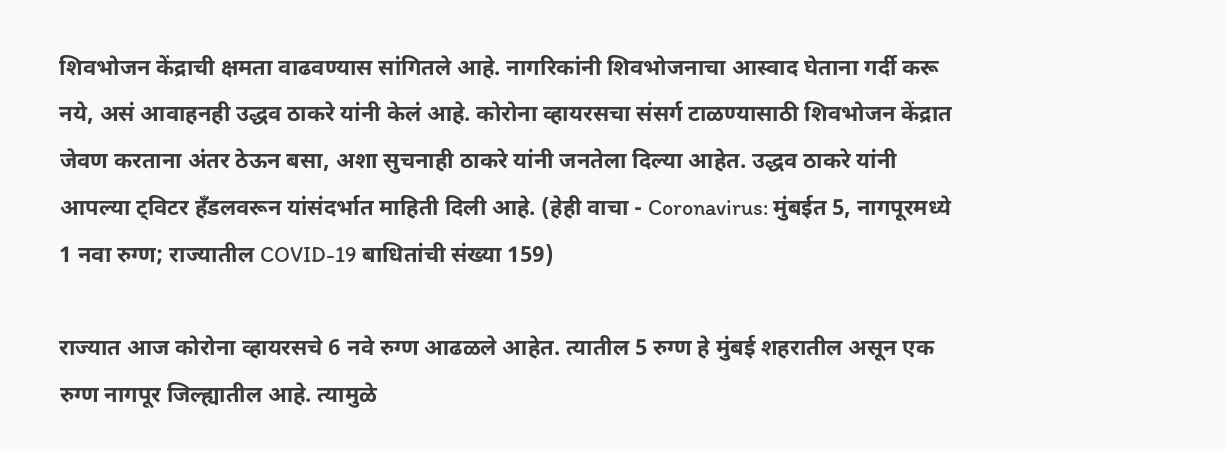शिवभोजन केंद्राची क्षमता वाढवण्यास सांगितले आहे. नागरिकांनी शिवभोजनाचा आस्वाद घेताना गर्दी करू नये, असं आवाहनही उद्धव ठाकरे यांनी केलं आहे. कोरोना व्हायरसचा संसर्ग टाळण्यासाठी शिवभोजन केंद्रात जेवण करताना अंतर ठेऊन बसा, अशा सुचनाही ठाकरे यांनी जनतेला दिल्या आहेत. उद्धव ठाकरे यांनी आपल्या ट्विटर हँडलवरून यांसंदर्भात माहिती दिली आहे. (हेही वाचा - Coronavirus: मुंबईत 5, नागपूरमध्ये 1 नवा रुग्ण; राज्यातील COVID-19 बाधितांची संख्या 159)

राज्यात आज कोरोना व्हायरसचे 6 नवे रुग्ण आढळले आहेत. त्यातील 5 रुग्ण हे मुंबई शहरातील असून एक रुग्ण नागपूर जिल्ह्यातील आहे. त्यामुळे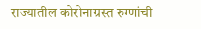राज्यातील कोरोनाग्रस्त रुग्णांची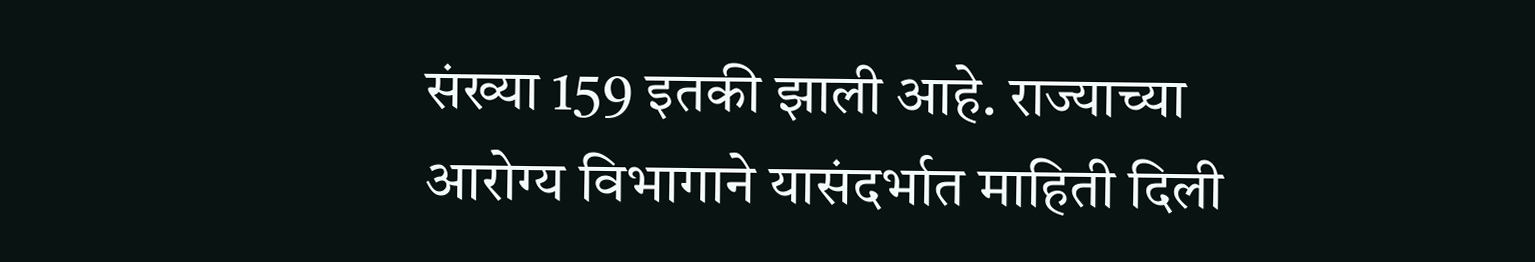संख्या 159 इतकी झाली आहे. राज्याच्या आरोग्य विभागाने यासंदर्भात माहिती दिली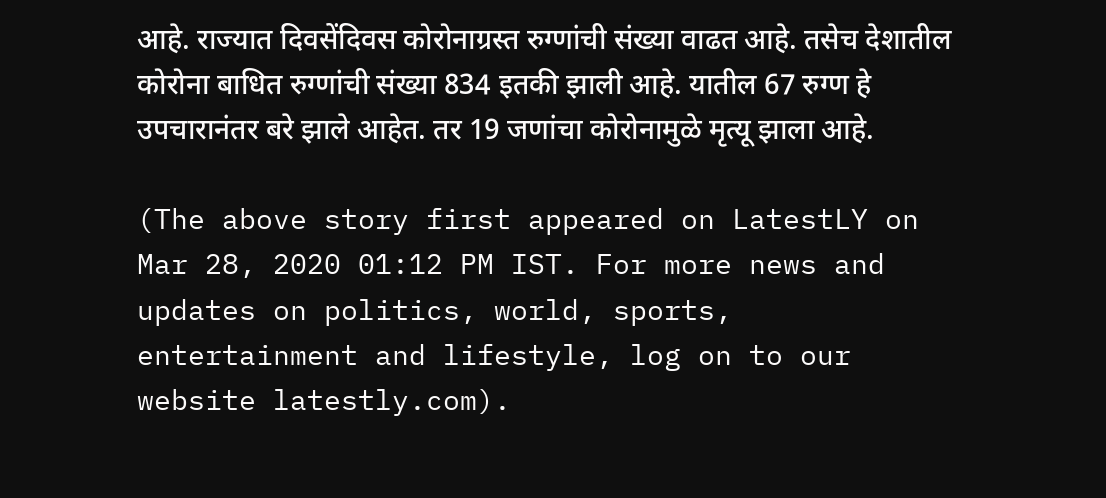आहे. राज्यात दिवसेंदिवस कोरोनाग्रस्त रुग्णांची संख्या वाढत आहे. तसेच देशातील कोरोना बाधित रुग्णांची संख्या 834 इतकी झाली आहे. यातील 67 रुग्ण हे उपचारानंतर बरे झाले आहेत. तर 19 जणांचा कोरोनामुळे मृत्यू झाला आहे.

(The above story first appeared on LatestLY on Mar 28, 2020 01:12 PM IST. For more news and updates on politics, world, sports, entertainment and lifestyle, log on to our website latestly.com).